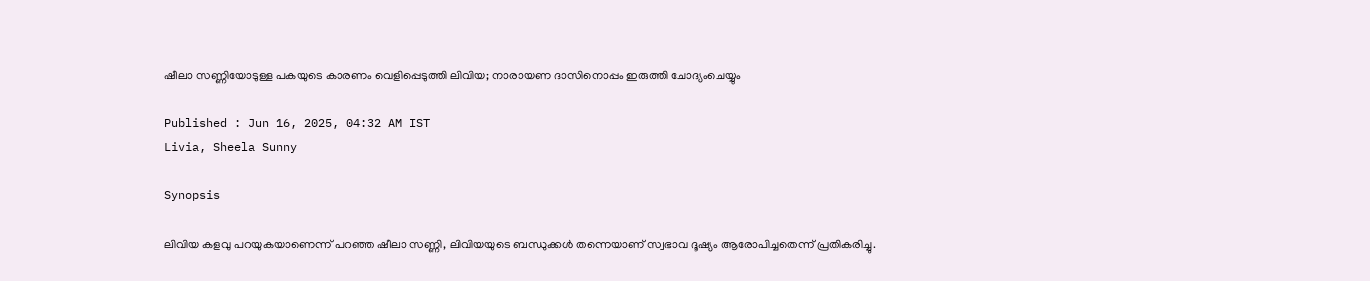ഷീലാ സണ്ണിയോടുള്ള പകയുടെ കാരണം വെളിപ്പെടുത്തി ലിവിയ; നാരായണ ദാസിനൊപ്പം ഇരുത്തി ചോദ്യംചെയ്യും

Published : Jun 16, 2025, 04:32 AM IST
Livia, Sheela Sunny

Synopsis

ലിവിയ കളവു പറയുകയാണെന്ന് പറഞ്ഞ ഷീലാ സണ്ണി, ലിവിയയുടെ ബന്ധുക്കള്‍ തന്നെയാണ് സ്വഭാവ ദൂഷ്യം ആരോപിച്ചതെന്ന് പ്രതികരിച്ചു.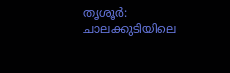തൃശൂർ: ചാലക്കുടിയിലെ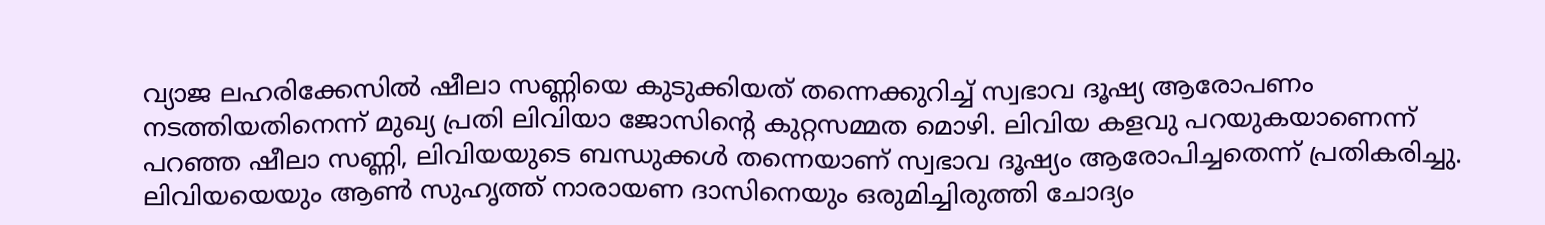വ്യാജ ലഹരിക്കേസില്‍ ഷീലാ സണ്ണിയെ കുടുക്കിയത് തന്നെക്കുറിച്ച് സ്വഭാവ ദൂഷ്യ ആരോപണം നടത്തിയതിനെന്ന് മുഖ്യ പ്രതി ലിവിയാ ജോസിന്‍റെ കുറ്റസമ്മത മൊഴി. ലിവിയ കളവു പറയുകയാണെന്ന് പറഞ്ഞ ഷീലാ സണ്ണി, ലിവിയയുടെ ബന്ധുക്കള്‍ തന്നെയാണ് സ്വഭാവ ദൂഷ്യം ആരോപിച്ചതെന്ന് പ്രതികരിച്ചു. ലിവിയയെയും ആണ്‍ സുഹൃത്ത് നാരായണ ദാസിനെയും ഒരുമിച്ചിരുത്തി ചോദ്യം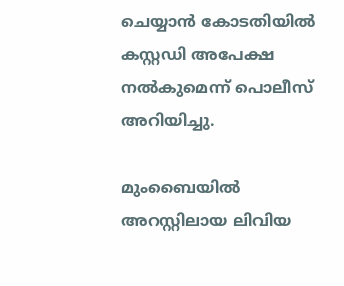ചെയ്യാൻ കോടതിയില്‍ കസ്റ്റഡി അപേക്ഷ നല്‍കുമെന്ന് പൊലീസ് അറിയിച്ചു.

മുംബൈയില്‍ അറസ്റ്റിലായ ലിവിയ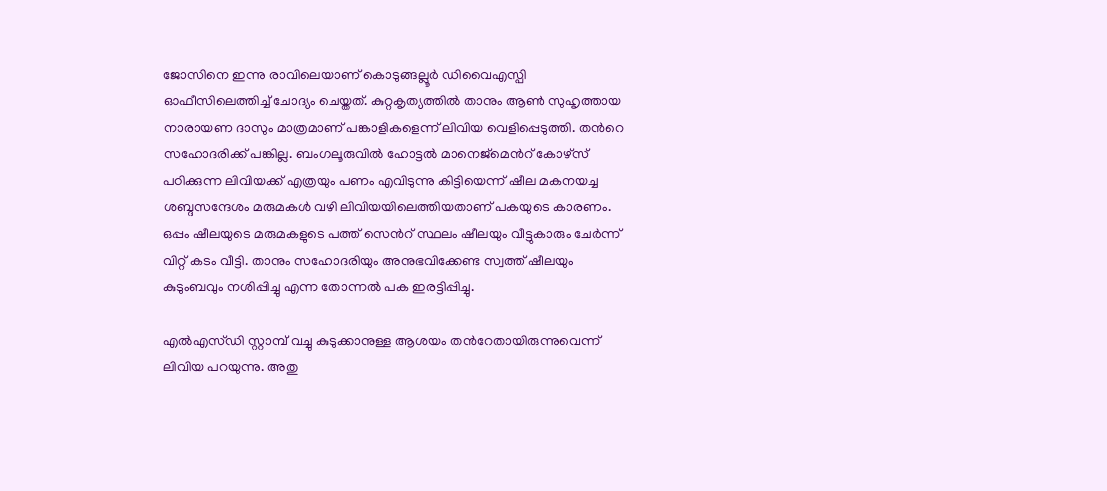ജോസിനെ ഇന്നു രാവിലെയാണ് കൊടുങ്ങല്ലൂര്‍ ഡിവൈഎസ്പി ഓഫീസിലെത്തിച്ച് ചോദ്യം ചെയ്തത്. കുറ്റകൃത്യത്തില്‍ താനും ആണ്‍ സുഹൃത്തായ നാരായണ ദാസും മാത്രമാണ് പങ്കാളികളെന്ന് ലിവിയ വെളിപ്പെടുത്തി. തന്‍റെ സഹോദരിക്ക് പങ്കില്ല. ബംഗലൂരുവില്‍ ഹോട്ടല്‍ മാനെജ്മെന്‍റ് കോഴ്സ് പഠിക്കുന്ന ലിവിയക്ക് എത്രയും പണം എവിടുന്നു കിട്ടിയെന്ന് ഷീല മകനയച്ച ശബ്ദസന്ദേശം മരുമകള്‍ വഴി ലിവിയയിലെത്തിയതാണ് പകയുടെ കാരണം. ഒപ്പം ഷീലയുടെ മരുമകളുടെ പത്ത് സെന്‍റ് സ്ഥലം ഷീലയും വീട്ടുകാരും ചേര്‍ന്ന് വിറ്റ് കടം വീട്ടി. താനും സഹോദരിയും അനുഭവിക്കേണ്ട സ്വത്ത് ഷീലയും കുടുംബവും നശിപ്പിച്ചു എന്ന തോന്നല്‍ പക ഇരട്ടിപ്പിച്ചു.

എല്‍എസ്ഡി സ്റ്റാമ്പ് വച്ചു കുടുക്കാനുള്ള ആശയം തന്‍റേതായിരുന്നുവെന്ന് ലിവിയ പറയുന്നു. അതു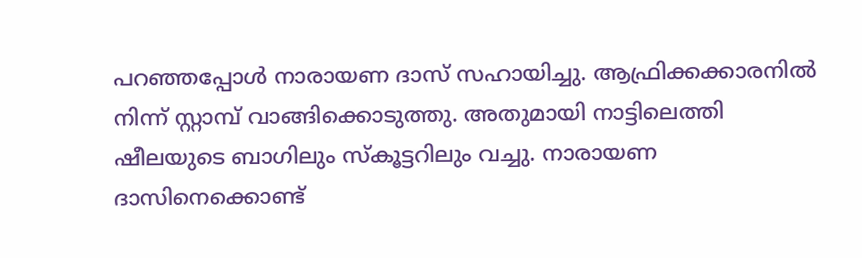പറഞ്ഞപ്പോള്‍ നാരായണ ദാസ് സഹായിച്ചു. ആഫ്രിക്കക്കാരനില്‍ നിന്ന് സ്റ്റാമ്പ് വാങ്ങിക്കൊടുത്തു. അതുമായി നാട്ടിലെത്തി ഷീലയുടെ ബാഗിലും സ്കൂട്ടറിലും വച്ചു. നാരായണ ദാസിനെക്കൊണ്ട്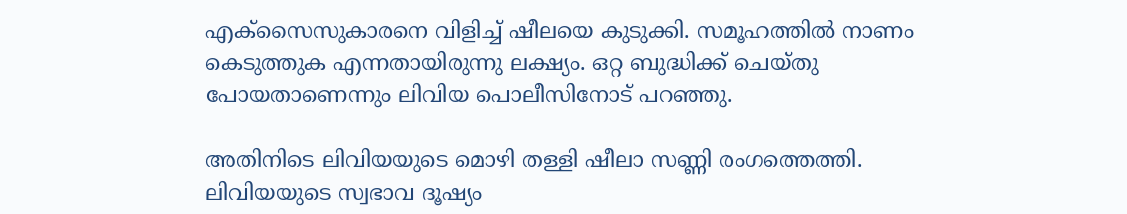എക്സൈസുകാരനെ വിളിച്ച് ഷീലയെ കുടുക്കി. സമൂഹത്തില്‍ നാണം കെടുത്തുക എന്നതായിരുന്നു ലക്ഷ്യം. ഒറ്റ ബുദ്ധിക്ക് ചെയ്തു പോയതാണെന്നും ലിവിയ പൊലീസിനോട് പറഞ്ഞു.

അതിനിടെ ലിവിയയുടെ മൊഴി തള്ളി ഷീലാ സണ്ണി രംഗത്തെത്തി. ലിവിയയുടെ സ്വഭാവ ദൂഷ്യം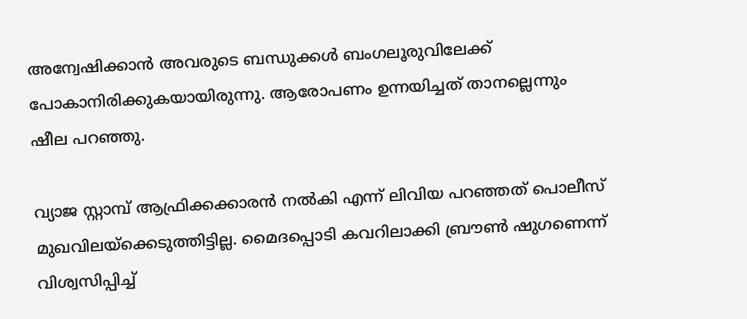അന്വേഷിക്കാന്‍ അവരുടെ ബന്ധുക്കള്‍ ബംഗലൂരുവിലേക്ക് പോകാനിരിക്കുകയായിരുന്നു. ആരോപണം ഉന്നയിച്ചത് താനല്ലെന്നും ഷീല പറഞ്ഞു.

വ്യാജ സ്റ്റാമ്പ് ആഫ്രിക്കക്കാരന്‍ നൽകി എന്ന് ലിവിയ പറഞ്ഞത് പൊലീസ് മുഖവിലയ്ക്കെടുത്തിട്ടില്ല. മൈദപ്പൊടി കവറിലാക്കി ബ്രൗണ്‍ ഷുഗണെന്ന് വിശ്വസിപ്പിച്ച്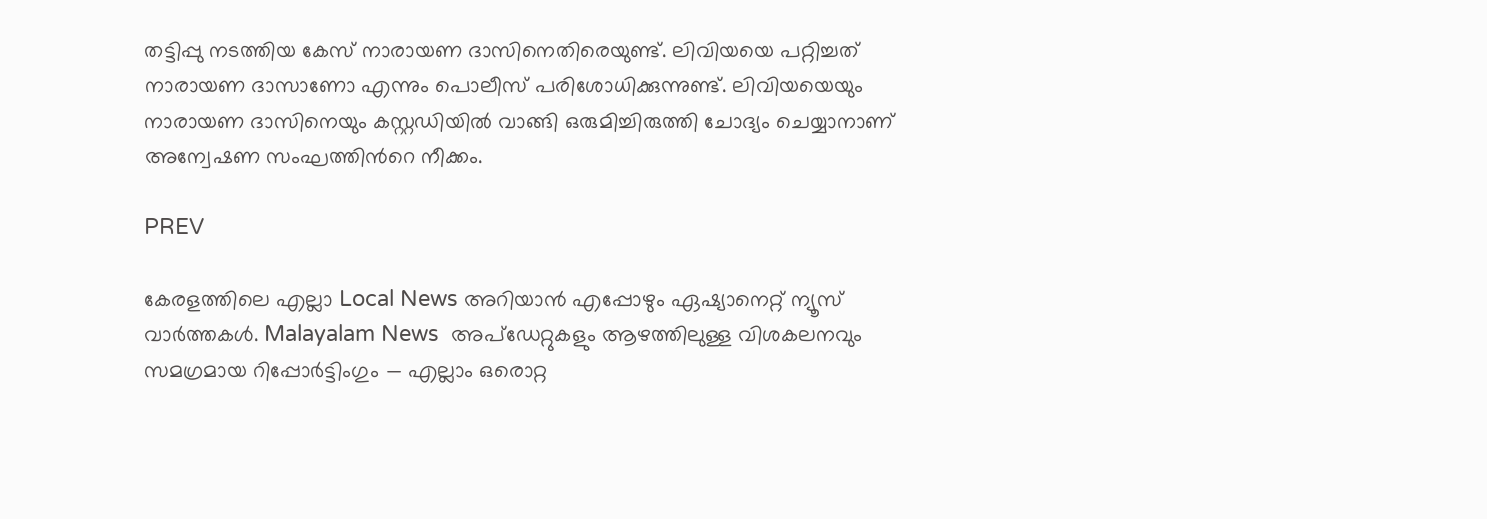തട്ടിപ്പു നടത്തിയ കേസ് നാരായണ ദാസിനെതിരെയുണ്ട്. ലിവിയയെ പറ്റിച്ചത് നാരായണ ദാസാണോ എന്നും പൊലീസ് പരിശോധിക്കുന്നുണ്ട്. ലിവിയയെയും നാരായണ ദാസിനെയും കസ്റ്റഡിയില്‍ വാങ്ങി ഒരുമിച്ചിരുത്തി ചോദ്യം ചെയ്യാനാണ് അന്വേഷണ സംഘത്തിന്‍റെ നീക്കം.

PREV

കേരളത്തിലെ എല്ലാ Local News അറിയാൻ എപ്പോഴും ഏഷ്യാനെറ്റ് ന്യൂസ് വാർത്തകൾ. Malayalam News  അപ്‌ഡേറ്റുകളും ആഴത്തിലുള്ള വിശകലനവും സമഗ്രമായ റിപ്പോർട്ടിംഗും — എല്ലാം ഒരൊറ്റ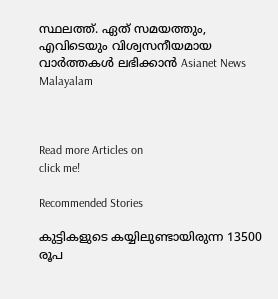സ്ഥലത്ത്. ഏത് സമയത്തും, എവിടെയും വിശ്വസനീയമായ വാർത്തകൾ ലഭിക്കാൻ Asianet News Malayalam



Read more Articles on
click me!

Recommended Stories

കുട്ടികളുടെ കയ്യിലുണ്ടായിരുന്ന 13500 രൂപ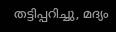തട്ടിപ്പറിച്ചു, മദ്യം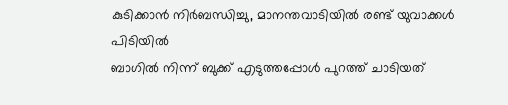കുടിക്കാൻ നിര്‍ബന്ധിച്ചു, മാനന്തവാടിയിൽ രണ്ട് യുവാക്കൾ പിടിയിൽ
ബാഗിൽ നിന്ന് ബുക്ക് എടുത്തപ്പോൾ പുറത്ത് ചാടിയത്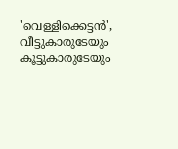'വെള്ളിക്കെട്ടൻ', വീട്ടുകാരുടേയും കൂട്ടുകാരുടേയും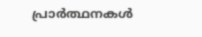പ്രാർത്ഥനകൾ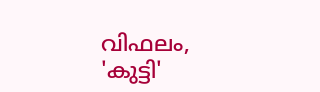വിഫലം, 'കുട്ടി'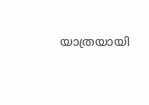യാത്രയായി